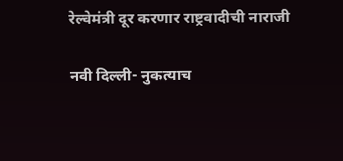रेल्वेमंत्री दूर करणार राष्ट्रवादीची नाराजी

नवी दिल्ली- नुकत्याच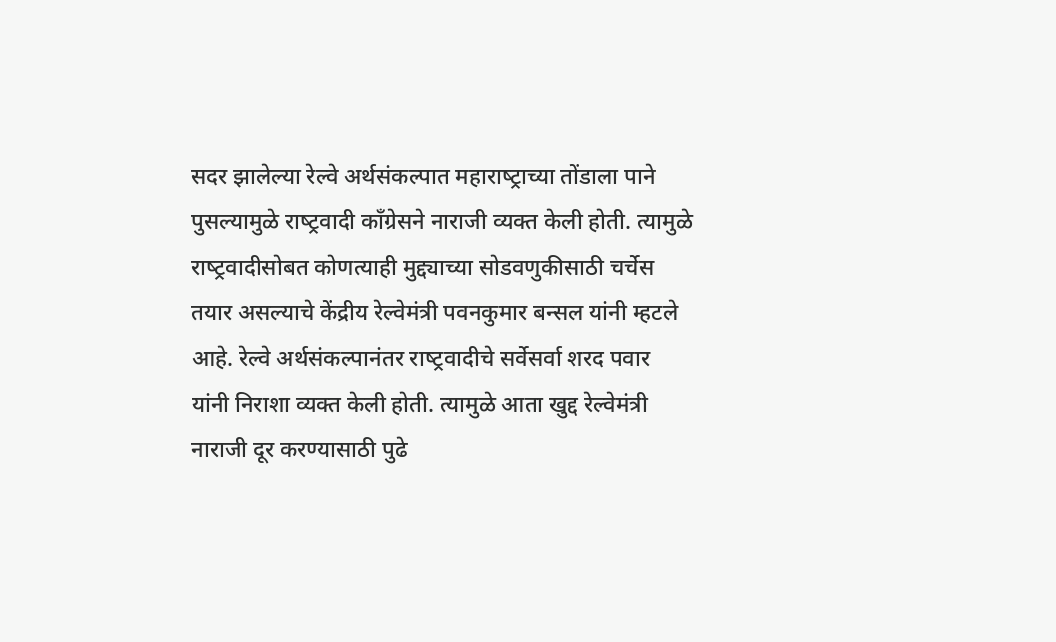सदर झालेल्या रेल्वे अर्थसंकल्पात महाराष्‍ट्राच्या तोंडाला पाने पुसल्यामुळे राष्‍ट्रवादी काँग्रेसने नाराजी व्यक्त केली होती. त्यामुळे राष्‍ट्रवादीसोबत कोणत्याही मुद्द्याच्या सोडवणुकीसाठी चर्चेस तयार असल्याचे केंद्रीय रेल्वेमंत्री पवनकुमार बन्सल यांनी म्हटले आहे. रेल्वे अर्थसंकल्पानंतर राष्‍ट्रवादीचे सर्वेसर्वा शरद पवार यांनी निराशा व्यक्त केली होती. त्यामुळे आता खुद्द रेल्वेमंत्री नाराजी दूर करण्यासाठी पुढे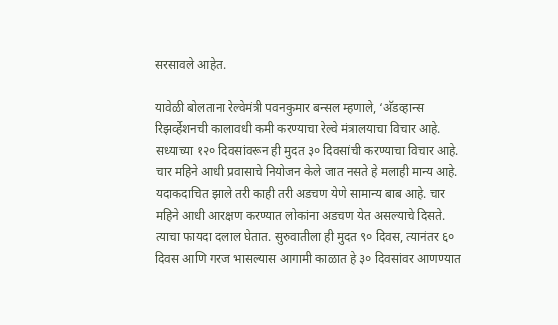सरसावले आहेत.

यावेळी बोलताना रेल्वेमंत्री पवनकुमार बन्सल म्हणाले, ‘अ‍ॅडव्हान्स रिझर्व्हेशनची कालावधी कमी करण्याचा रेल्वे मंत्रालयाचा विचार आहे. सध्याच्या १२० दिवसांवरून ही मुदत ३० दिवसांची करण्याचा विचार आहे. चार महिने आधी प्रवासाचे नियोजन केले जात नसते हे मलाही मान्य आहे. यदाकदाचित झाले तरी काही तरी अडचण येणे सामान्य बाब आहे. चार महिने आधी आरक्षण करण्यात लोकांना अडचण येत असल्याचे दिसते. त्याचा फायदा दलाल घेतात. सुरुवातीला ही मुदत ९० दिवस, त्यानंतर ६० दिवस आणि गरज भासल्यास आगामी काळात हे ३० दिवसांवर आणण्यात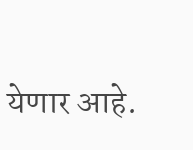येणार आहे.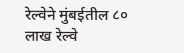रेल्वेने मुंबईतील ८० लाख रेल्वे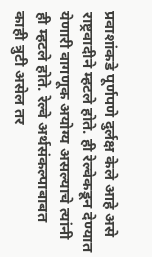प्रवाशांकडे पूर्णपणे दुर्लक्ष केले आहे असे राष्ट्रवादीने म्हटले होते. ही रेल्वेकडून देण्यात येणारी वागणूक अयोग्य असल्याचे त्यांनी ही म्हटले होते. रेल्वे अर्थसंकल्पाबाबत काही त्रुटी असेल तर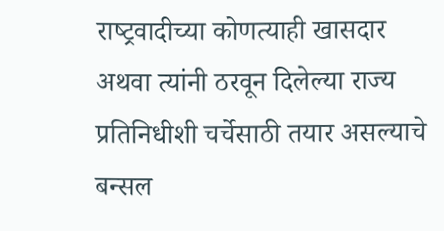राष्‍ट्रवादीच्या कोणत्याही खासदार अथवा त्यांनी ठरवून दिलेल्या राज्य प्रतिनिधीशी चर्चेसाठी तयार असल्याचे बन्सल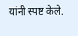यांनी स्पष्ट केले.